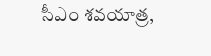సీఎం శవయాత్ర,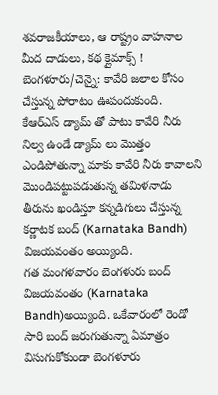శవరాజకీయాలు, ఆ రాష్ట్రం వాహనాల మీద దాడులు, కథ క్లైమాక్స్ !
బెంగళూరు/చెన్నై: కావేరి జలాల కోసం చేస్తున్న పోరాటం ఊపందుకుంది. కేఆర్ఎస్ డ్యామ్ తో పాటు కావేరి నీరు నిల్వ ఉండే డ్యామ్ లు మొత్తం ఎండిపోతున్నా మాకు కావేరి నీరు కావాలని మొండిపట్టుపడుతున్న తమిళనాడు తీరును ఖండిస్తూ కన్నడిగులు చేస్తున్న కర్ణాటక బంద్ (Karnataka Bandh) విజయవంతం అయ్యింది.
గత మంగళవారం బెంగళురు బంద్ విజయవంతం (Karnataka Bandh)అయ్యింది. ఒకేవారంలో రెండో సారి బంద్ జరుగుతున్నా ఏమాత్రం విసుగుకోకుండా బెంగళూరు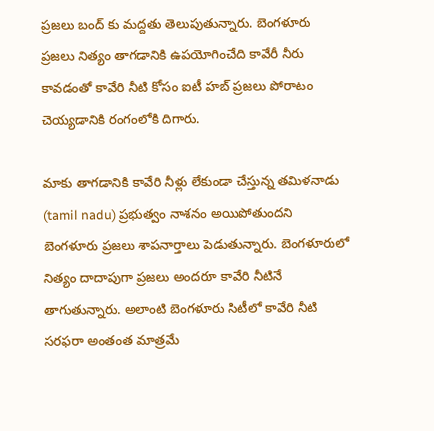ప్రజలు బంద్ కు మద్దతు తెలుపుతున్నారు. బెంగళూరు ప్రజలు నిత్యం తాగడానికి ఉపయోగించేది కావేరీ నీరు కావడంతో కావేరి నీటి కోసం ఐటీ హబ్ ప్రజలు పోరాటం చెయ్యడానికి రంగంలోకి దిగారు.

మాకు తాగడానికి కావేరి నీళ్లు లేకుండా చేస్తున్న తమిళనాడు (tamil nadu) ప్రభుత్వం నాశనం అయిపోతుందని బెంగళూరు ప్రజలు శాపనార్తాలు పెడుతున్నారు. బెంగళూరులో నిత్యం దాదాపుగా ప్రజలు అందరూ కావేరి నీటినే తాగుతున్నారు. అలాంటి బెంగళూరు సిటీలో కావేరి నీటి సరఫరా అంతంత మాత్రమే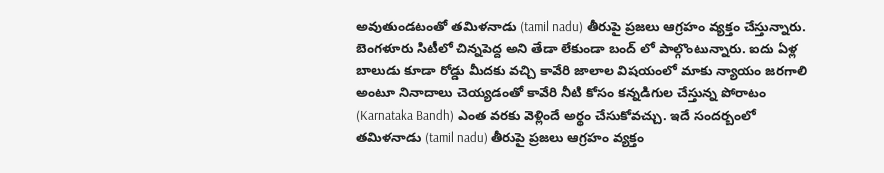అవుతుండటంతో తమిళనాడు (tamil nadu) తీరుపై ప్రజలు ఆగ్రహం వ్యక్తం చేస్తున్నారు.
బెంగళూరు సిటీలో చిన్నపెద్ద అని తేడా లేకుండా బంద్ లో పాల్గొంటున్నారు. ఐదు ఏళ్ల బాలుడు కూడా రోడ్డు మీదకు వచ్చి కావేరి జాలాల విషయంలో మాకు న్యాయం జరగాలి అంటూ నినాదాలు చెయ్యడంతో కావేరి నీటి కోసం కన్నడిగుల చేస్తున్న పోరాటం (Karnataka Bandh) ఎంత వరకు వెళ్లిందే అర్థం చేసుకోవచ్చు. ఇదే సందర్బంలో తమిళనాడు (tamil nadu) తీరుపై ప్రజలు ఆగ్రహం వ్యక్తం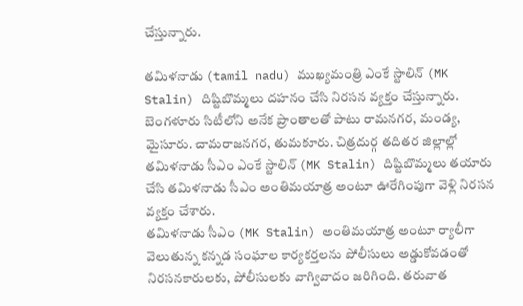చేస్తున్నారు.

తమిళనాడు (tamil nadu) ముఖ్యమంత్రి ఎంకే స్టాలిన్ (MK Stalin) దిష్టిబొమ్మలు దహనం చేసి నిరసన వ్యక్తం చేస్తున్నారు. బెంగళూరు సిటీలోని అనేక ప్రాంతాలతో పాటు రామనగర, మండ్య, మైసూరు. చామరాజనగర, తుమకూరు. చిత్రదుర్గ తదితర జిల్లాల్లో తమిళనాడు సీఎం ఎంకే స్టాలిన్ (MK Stalin) దిష్టిబొమ్మలు తయారు చేసి తమిళనాడు సీఎం అంతిమయాత్ర అంటూ ఊరేగింపుగా వెళ్లి నిరసన వ్యక్తం చేశారు.
తమిళనాడు సీఎం (MK Stalin) అంతిమయాత్ర అంటూ ర్యాలీగా వెలుతున్న కన్నడ సంఘాల కార్యకర్తలను పోలీసులు అడ్డుకోవడంతో నిరసనకారులకు, పోలీసులకు వాగ్వివాదం జరిగింది. తరువాత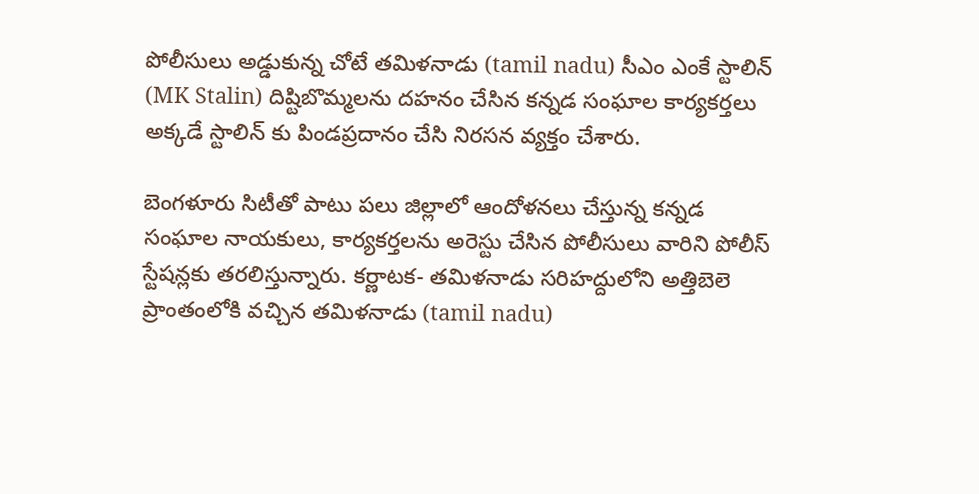పోలీసులు అడ్డుకున్న చోటే తమిళనాడు (tamil nadu) సీఎం ఎంకే స్టాలిన్ (MK Stalin) దిష్టిబొమ్మలను దహనం చేసిన కన్నడ సంఘాల కార్యకర్తలు అక్కడే స్టాలిన్ కు పిండప్రదానం చేసి నిరసన వ్యక్తం చేశారు.

బెంగళూరు సిటీతో పాటు పలు జిల్లాలో ఆందోళనలు చేస్తున్న కన్నడ సంఘాల నాయకులు, కార్యకర్తలను అరెస్టు చేసిన పోలీసులు వారిని పోలీస్ స్టేషన్లకు తరలిస్తున్నారు. కర్ణాటక- తమిళనాడు సరిహద్దులోని అత్తిబెలె ప్రాంతంలోకి వచ్చిన తమిళనాడు (tamil nadu)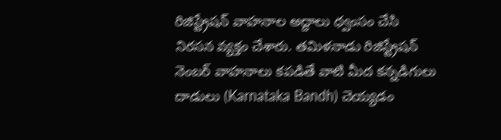రిజిస్ట్రేషన్ వాహనాల అద్దాలు ధ్వంసం చేసి నిరసన వ్యక్తం చేశారు. తమిళనాడు రిజిస్ట్రేషన్ నెంబర్ వాహనాలు కపడితే వాటి మీద కన్నడిగులు దాడులు (Karnataka Bandh) చెయ్యడం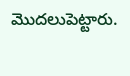మొదలుపెట్టారు.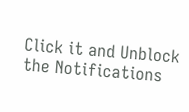Click it and Unblock the Notifications